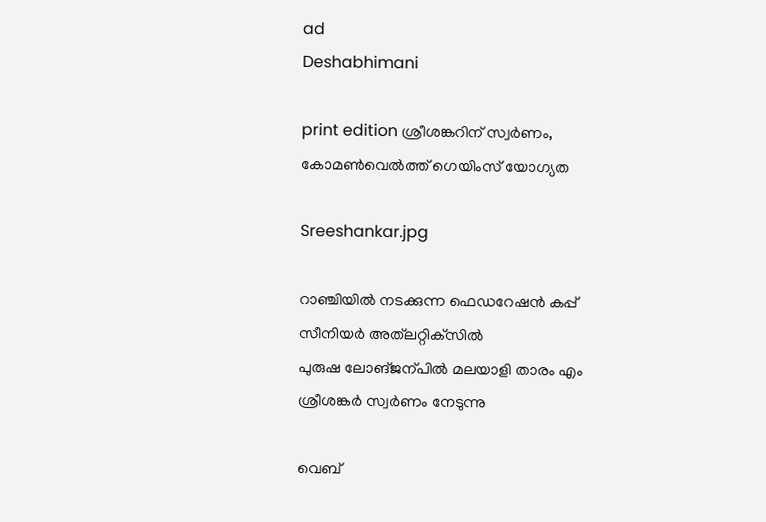ad
Deshabhimani

print edition ശ്രീശങ്കറിന്‌ സ്വർണം, കോമൺവെൽത്ത്‌ ഗെയിംസ്‌ യോഗ്യത

Sreeshankar.jpg

റാഞ്ചിയിൽ നടക്കുന്ന ഫെഡറേഷൻ കപ്പ്‌ സീനിയർ അത്‌ലറ്റിക്‌സിൽ
പുരുഷ ലോങ്‌ജന്പിൽ മലയാളി താരം എം ശ്രീശങ്കർ സ്വർണം നേടുന്നു

വെബ്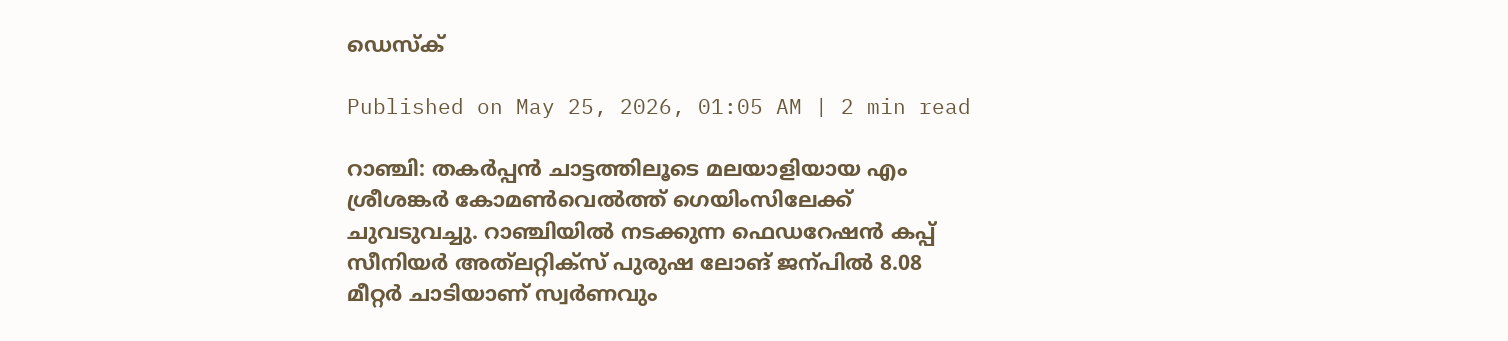ഡെസ്ക്

Published on May 25, 2026, 01:05 AM | 2 min read

റാഞ്ചി: തകർപ്പൻ ചാട്ടത്തിലൂടെ മലയാളിയായ എം ശ്രീശങ്കർ കോമൺവെൽത്ത്‌ ഗെയിംസിലേക്ക്‌ ചുവടുവച്ചു. റാഞ്ചിയിൽ നടക്കുന്ന ഫെഡറേഷൻ കപ്പ്‌ സീനിയർ അത്‌ലറ്റിക്‌സ്‌ പുരുഷ ലോങ്‌ ജന്പിൽ 8.08 മീറ്റർ ചാടിയാണ്‌ സ്വർണവും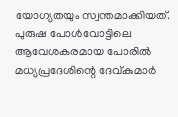യോഗ്യതയും സ്വന്തമാക്കിയത്‌. പുരുഷ പോൾവോട്ടിലെ ആവേശകരമായ പോരിൽ മധ്യപ്രദേശിന്റെ ദേവ്‌കുമാർ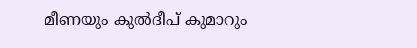മീണയും കുൽദീപ്‌ കുമാറും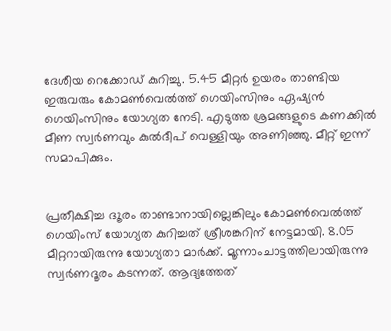ദേശീയ റെക്കോഡ്‌ കുറിച്ചു. 5.45 മീറ്റർ ഉയരം താണ്ടിയ ഇരുവരും കോമൺവെൽത്ത് ഗെയിംസിനും ഏഷ്യൻ ഗെയിംസിനും യോഗ്യത നേടി. എടുത്ത ശ്രമങ്ങളുടെ കണക്കിൽ മീണ സ്വർണവും കുൽദീപ്‌ വെള്ളിയും അണിഞ്ഞു. മീറ്റ്‌ ഇന്ന്‌ സമാപിക്കും.


പ്രതീക്ഷിച്ച ദ‍ൂരം താണ്ടാനായില്ലെങ്കിലും കോമൺവെൽത്ത്‌ ഗെയിംസ്‌ യോഗ്യത കുറിച്ചത്‌ ശ്രീശങ്കറിന്‌ നേട്ടമായി. 8.05 മീറ്ററായിരുന്നു യോഗ്യതാ മാർക്ക്‌. മൂന്നാംചാട്ടത്തിലായിരുന്നു സ്വർണദൂരം കടന്നത്‌. ആദ്യത്തേത്‌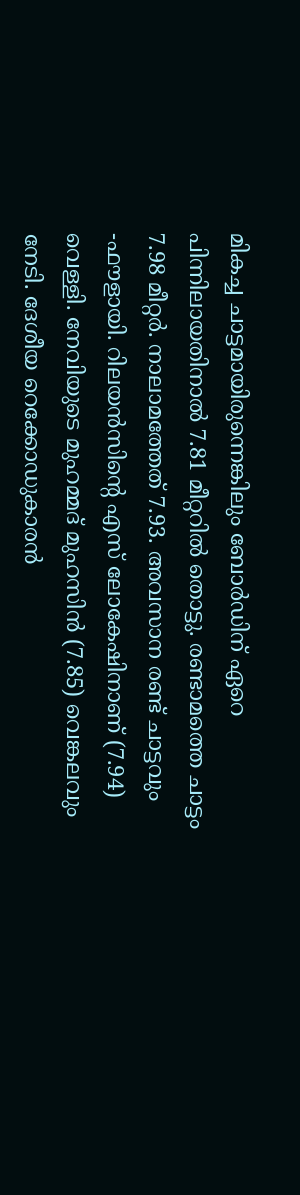മികച്ച ചാട്ടമായിരുന്നെങ്കിലും ബോർഡിന്‌ ഏറെ പിന്നിലായതിനാൽ 7.81 മീറ്ററിൽ തൊട്ടു. രണ്ടാമത്തെ ചാട്ടം 7.98 മീറ്റർ. നാലാമത്തേത്‌ 7.93. അവസാന രണ്ട്‌ ചാട്ടവും -ഫ‍ൗളായി. റിലയൻസിന്റെ എസ്‌ ലോകേഷിനാണ്‌ (7.94) വെള്ളി. നേവിയുടെ മുഹമ്മദ്‌ മുഹസിൻ (7.85) വെങ്കലവും നേടി. ദേശീയ റെക്കോഡുകാരൻ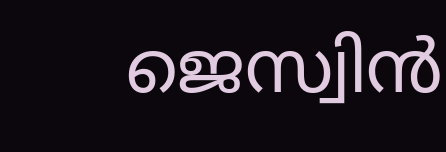ജെസ്വിൻ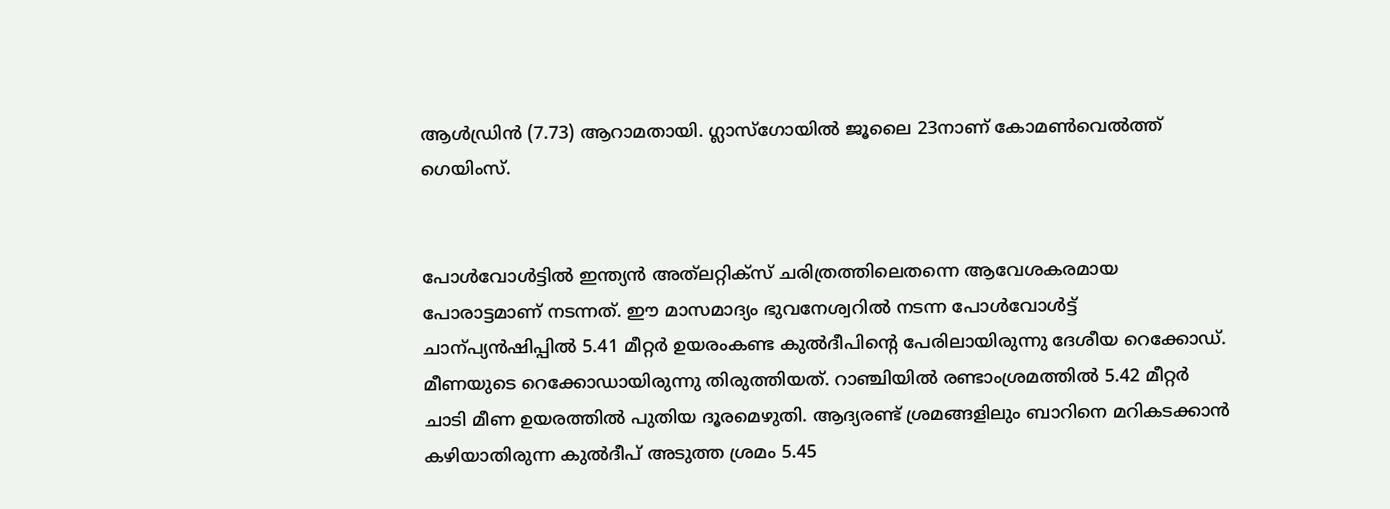ആൾഡ്രിൻ (7.73) ആറാമതായി. ഗ്ലാസ്‌ഗോയിൽ ജൂലൈ 23നാണ്‌ കോമൺവെൽത്ത്‌ ഗെയിംസ്‌.


പോൾവോൾട്ടിൽ ഇന്ത്യൻ അത്‌ലറ്റിക്‌സ്‌ ചരിത്രത്തിലെതന്നെ ആവേശകരമായ പോരാട്ടമാണ്‌ നടന്നത്‌. ഇ‍ൗ മാസമാദ്യം ഭുവനേശ്വറിൽ നടന്ന പോൾവോൾട്ട്‌ ചാന്പ്യൻഷിപ്പിൽ 5.41 മീറ്റർ ഉയരംകണ്ട കുൽദീപിന്റെ പേരിലായിരുന്നു ദേശീയ റെക്കോഡ്‌. മീണയുടെ റെക്കോഡായിരുന്നു തിരുത്തിയത്‌. റാഞ്ചിയിൽ രണ്ടാംശ്രമത്തിൽ 5.42 മീറ്റർ ചാടി മീണ ഉയരത്തിൽ പുതിയ ദൂരമെഴുതി. ആദ്യരണ്ട്‌ ശ്രമങ്ങളിലും ബാറിനെ മറികടക്കാൻ കഴിയാതിരുന്ന കുൽദീപ്‌ അടുത്ത ശ്രമം 5.45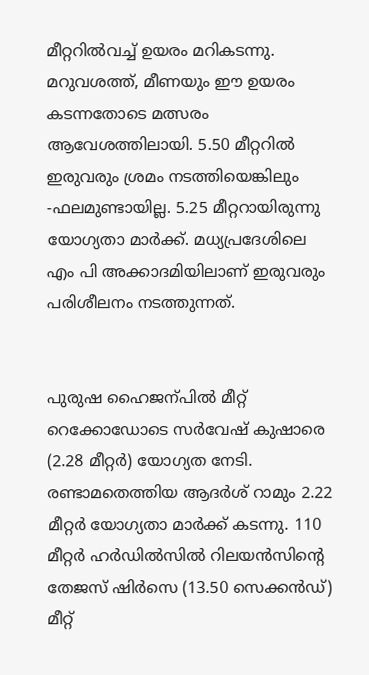മീറ്ററിൽവച്ച്‌ ഉയരം മറികടന്നു. മറുവശത്ത്‌, മീണയും ഇ‍ൗ ഉയരം കടന്നതോടെ മത്സരം ആവേശത്തിലായി. 5.50 മീറ്ററിൽ ഇരുവരും ശ്രമം നടത്തിയെങ്കിലും -ഫലമുണ്ടായില്ല. 5.25 മീറ്ററായിരുന്നു യോഗ്യതാ മാർക്ക്‌. മധ്യപ്രദേശിലെ എം പി അക്കാദമിയിലാണ്‌ ഇരുവരും പരിശീലനം നടത്തുന്നത്‌.


പുരുഷ ഹൈജന്പിൽ മീറ്റ്‌ റെക്കോഡോടെ സർവേഷ്‌ കുഷാരെ (2.28 മീറ്റർ) യോഗ്യത നേടി. രണ്ടാമതെത്തിയ ആദർശ്‌ റാമും 2.22 മീറ്റർ യോഗ്യതാ മാർക്ക്‌ കടന്നു. 110 മീറ്റർ ഹർഡിൽസിൽ റിലയൻസിന്റെ തേജസ്‌ ഷിർസെ (13.50 സെക്കൻഡ്‌) മീറ്റ്‌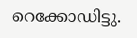റെക്കോഡിട്ടു.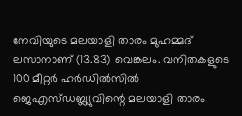നേവിയുടെ മലയാളി താരം മുഹമ്മദ്‌ ലസാനാണ്‌ (13.83) വെങ്കലം. വനിതകളുടെ 100 മീറ്റർ ഹർഡിൽസിൽ ജെഎസ്‌ഡബ്ല്യുവിന്റെ മലയാളി താരം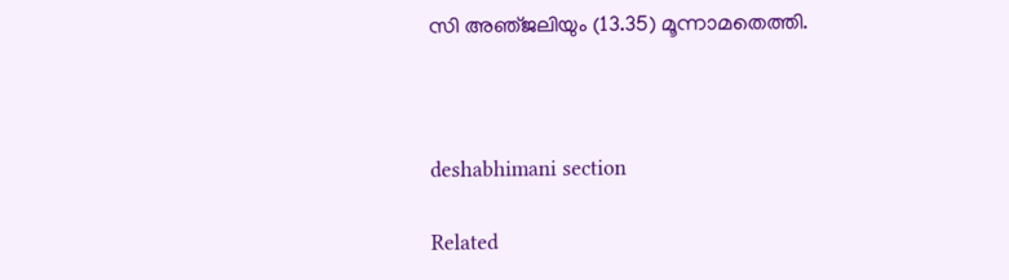സി അഞ്‌ജലിയും (13.35) മൂന്നാമതെത്തി.



deshabhimani section

Related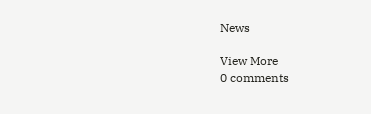News

View More
0 comments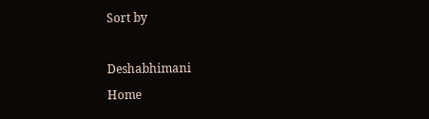Sort by

Deshabhimani
Home